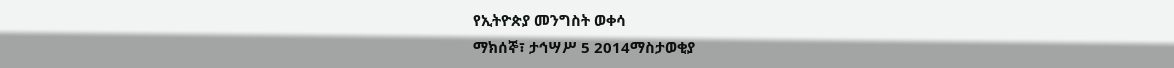የኢትዮጵያ መንግስት ወቀሳ
ማክሰኞ፣ ታኅሣሥ 5 2014ማስታወቂያ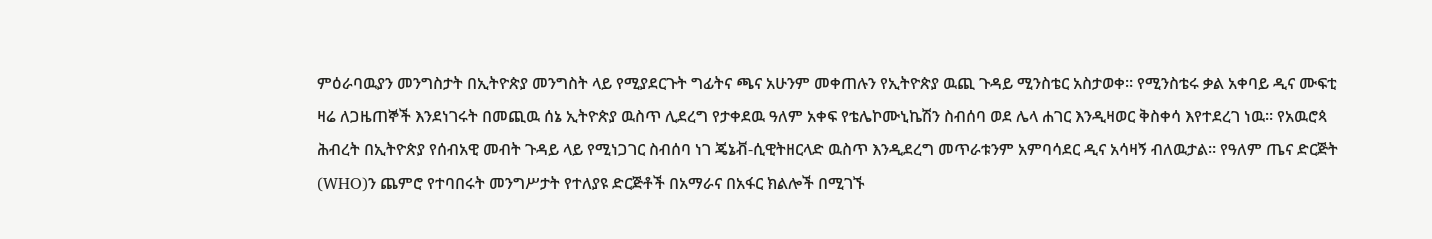ምዕራባዉያን መንግስታት በኢትዮጵያ መንግስት ላይ የሚያደርጉት ግፊትና ጫና አሁንም መቀጠሉን የኢትዮጵያ ዉጪ ጉዳይ ሚንስቴር አስታወቀ። የሚንስቴሩ ቃል አቀባይ ዲና ሙፍቲ ዛሬ ለጋዜጠኞች እንደነገሩት በመጪዉ ሰኔ ኢትዮጵያ ዉስጥ ሊደረግ የታቀደዉ ዓለም አቀፍ የቴሌኮሙኒኬሽን ስብሰባ ወደ ሌላ ሐገር እንዲዛወር ቅስቀሳ እየተደረገ ነዉ። የአዉሮጳ ሕብረት በኢትዮጵያ የሰብአዊ መብት ጉዳይ ላይ የሚነጋገር ስብሰባ ነገ ጄኔቭ-ሲዊትዘርላድ ዉስጥ እንዲደረግ መጥራቱንም አምባሳደር ዲና አሳዛኝ ብለዉታል። የዓለም ጤና ድርጅት (WHO)ን ጨምሮ የተባበሩት መንግሥታት የተለያዩ ድርጅቶች በአማራና በአፋር ክልሎች በሚገኙ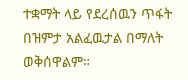ተቋማት ላይ የደረሰዉን ጥፋት በዝምታ አልፈዉታል በማለት ወቅሰዋልም።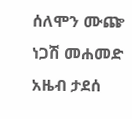ሰለሞን ሙጬ
ነጋሽ መሐመድ
አዜብ ታደሰ